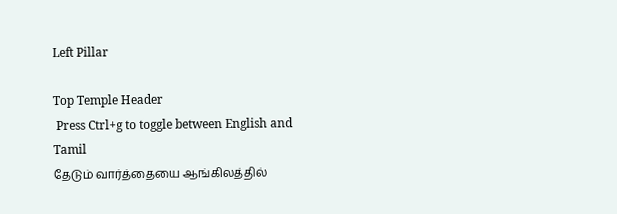Left Pillar

Top Temple Header
 Press Ctrl+g to toggle between English and Tamil
தேடும் வார்த்தையை ஆங்கிலத்தில்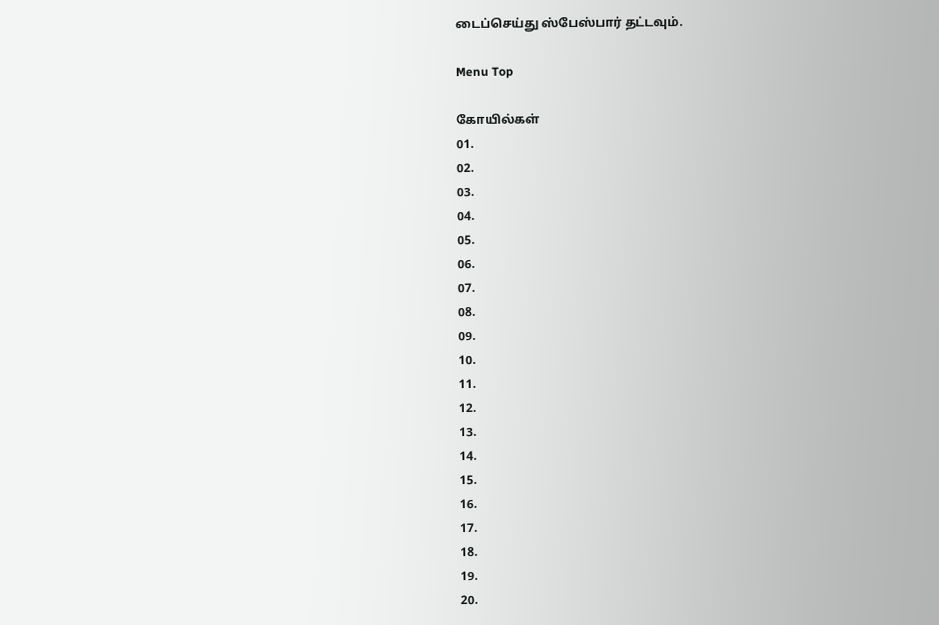டைப்செய்து ஸ்பேஸ்பார் தட்டவும்.

Menu Top

கோயில்கள்
01.
02.
03.
04.
05.
06.
07.
08.
09.
10.
11.
12.
13.
14.
15.
16.
17.
18.
19.
20.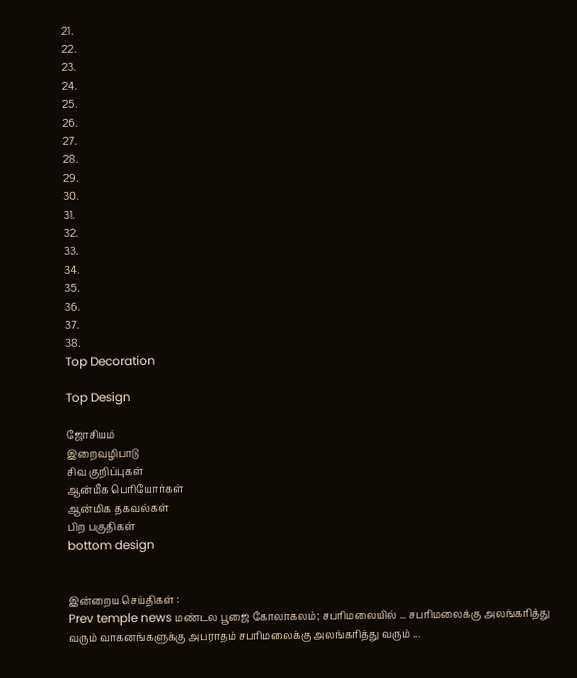21.
22.
23.
24.
25.
26.
27.
28.
29.
30.
31.
32.
33.
34.
35.
36.
37.
38.
Top Decoration

Top Design

ஜோசியம்
இறைவழிபாடு
சிவ குறிப்புகள்
ஆன்மீக பெரியோர்கள்
ஆன்மிக தகவல்கள்
பிற பகுதிகள்
bottom design


இன்றைய செய்திகள் :
Prev temple news மண்டல பூஜை கோலாகலம்; சபரிமலையில் ... சபரிமலைக்கு அலங்கரித்து வரும் வாகனங்களுக்கு அபராதம் சபரிமலைக்கு அலங்கரித்து வரும் ...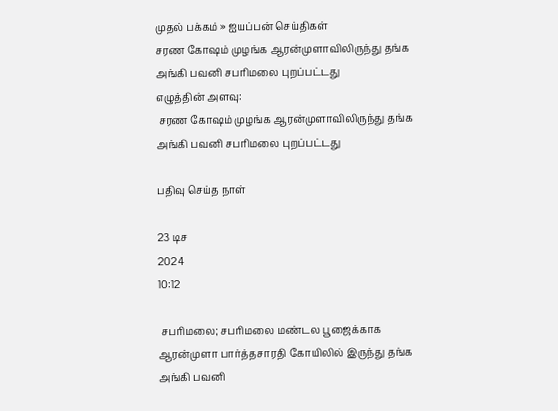முதல் பக்கம் » ஐயப்பன் செய்திகள்
சரண கோஷம் முழங்க ஆரன்முளாவிலிருந்து தங்க அங்கி பவனி சபரிமலை புறப்பட்டது
எழுத்தின் அளவு:
 சரண கோஷம் முழங்க ஆரன்முளாவிலிருந்து தங்க அங்கி பவனி சபரிமலை புறப்பட்டது

பதிவு செய்த நாள்

23 டிச
2024
10:12

 சபரிமலை; சபரிமலை மண்டல பூஜைக்காக ஆரன்முளா பார்த்தசாரதி கோயிலில் இருந்து தங்க அங்கி பவனி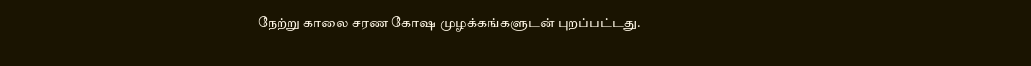நேற்று காலை சரண கோஷ முழக்கங்களுடன் புறப்பட்டது.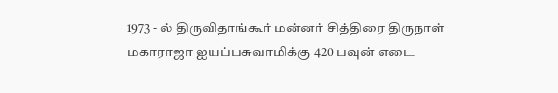1973 - ல் திருவிதாங்கூர் மன்னர் சித்திரை திருநாள் மகாராஜா ஐயப்பசுவாமிக்கு 420 பவுன் எடை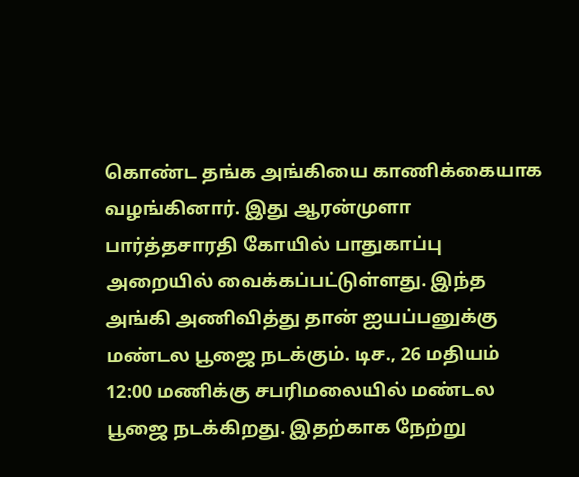கொண்ட தங்க அங்கியை காணிக்கையாக வழங்கினார். இது ஆரன்முளா பார்த்தசாரதி கோயில் பாதுகாப்பு அறையில் வைக்கப்பட்டுள்ளது. இந்த அங்கி அணிவித்து தான் ஐயப்பனுக்கு மண்டல பூஜை நடக்கும். டிச., 26 மதியம் 12:00 மணிக்கு சபரிமலையில் மண்டல பூஜை நடக்கிறது. இதற்காக நேற்று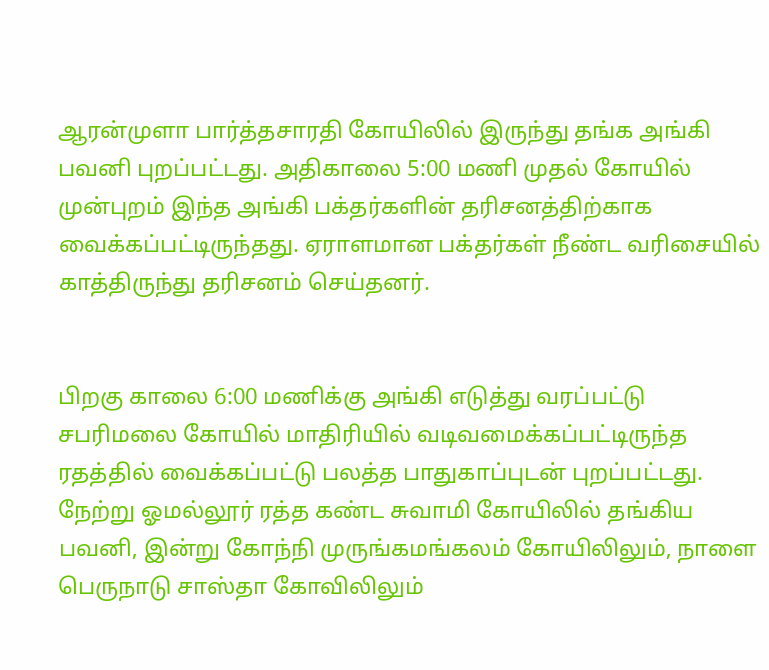ஆரன்முளா பார்த்தசாரதி கோயிலில் இருந்து தங்க அங்கி பவனி புறப்பட்டது. அதிகாலை 5:00 மணி முதல் கோயில் முன்புறம் இந்த அங்கி பக்தர்களின் தரிசனத்திற்காக வைக்கப்பட்டிருந்தது. ஏராளமான பக்தர்கள் நீண்ட வரிசையில் காத்திருந்து தரிசனம் செய்தனர்.


பிறகு காலை 6:00 மணிக்கு அங்கி எடுத்து வரப்பட்டு சபரிமலை கோயில் மாதிரியில் வடிவமைக்கப்பட்டிருந்த ரதத்தில் வைக்கப்பட்டு பலத்த பாதுகாப்புடன் புறப்பட்டது. நேற்று ஓமல்லூர் ரத்த கண்ட சுவாமி கோயிலில் தங்கிய பவனி, இன்று கோந்நி முருங்கமங்கலம் கோயிலிலும், நாளை பெருநாடு சாஸ்தா கோவிலிலும்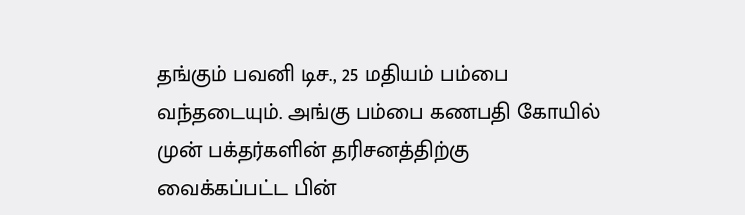தங்கும் பவனி டிச., 25 மதியம் பம்பை வந்தடையும். அங்கு பம்பை கணபதி கோயில் முன் பக்தர்களின் தரிசனத்திற்கு வைக்கப்பட்ட பின்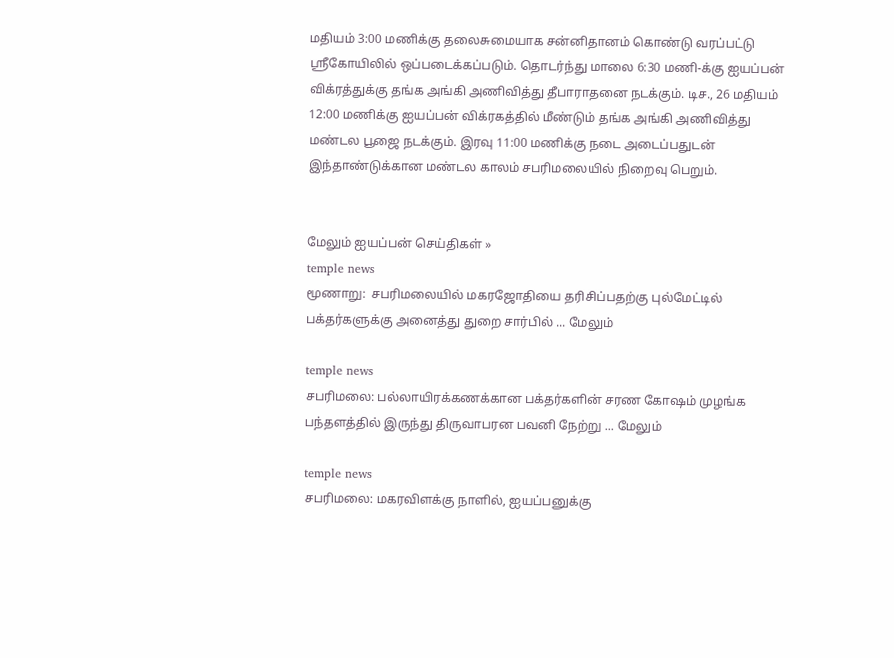மதியம் 3:00 மணிக்கு தலைசுமையாக சன்னிதானம் கொண்டு வரப்பட்டு ஸ்ரீகோயிலில் ஒப்படைக்கப்படும். தொடர்ந்து மாலை 6:30 மணி-க்கு ஐயப்பன் விக்ரத்துக்கு தங்க அங்கி அணிவித்து தீபாராதனை நடக்கும். டிச., 26 மதியம் 12:00 மணிக்கு ஐயப்பன் விக்ரகத்தில் மீண்டும் தங்க அங்கி அணிவித்து மண்டல பூஜை நடக்கும். இரவு 11:00 மணிக்கு நடை அடைப்பதுடன் இந்தாண்டுக்கான மண்டல காலம் சபரிமலையில் நிறைவு பெறும்.


மேலும் ஐயப்பன் செய்திகள் »
temple news
மூணாறு:  சபரிமலையில் மகரஜோதியை தரிசிப்பதற்கு புல்மேட்டில் பக்தர்களுக்கு அனைத்து துறை சார்பில் ... மேலும்

temple news
சபரிமலை: பல்லாயிரக்கணக்கான பக்தர்களின் சரண கோஷம் முழங்க பந்தளத்தில் இருந்து திருவாபரன பவனி நேற்று ... மேலும்

temple news
சபரிமலை: மகரவிளக்கு நாளில், ஐயப்பனுக்கு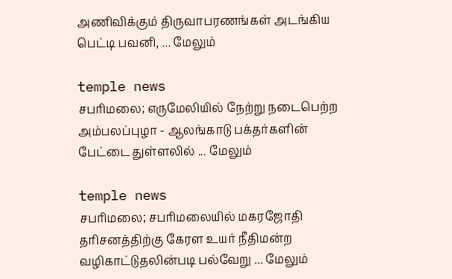அணிவிக்கும் திருவாபரணங்கள் அடங்கிய பெட்டி பவனி, ... மேலும்

temple news
சபரிமலை; எருமேலியில் நேற்று நடைபெற்ற அம்பலப்புழா - ஆலங்காடு பக்தர்களின் பேட்டை துள்ளலில் ... மேலும்

temple news
சபரிமலை; சபரிமலையில் மகரஜோதி தரிசனத்திற்கு கேரள உயர் நீதிமன்ற வழிகாட்டுதலின்படி பல்வேறு ... மேலும்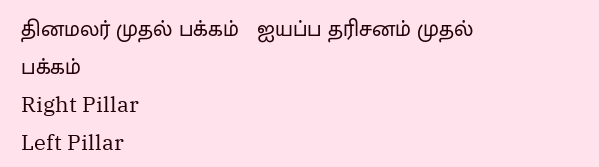தினமலர் முதல் பக்கம்   ஐயப்ப தரிசனம் முதல் பக்கம்
Right Pillar
Left Pillar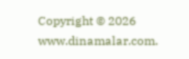Copyright © 2026 www.dinamalar.com.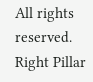All rights reserved.
Right Pillar